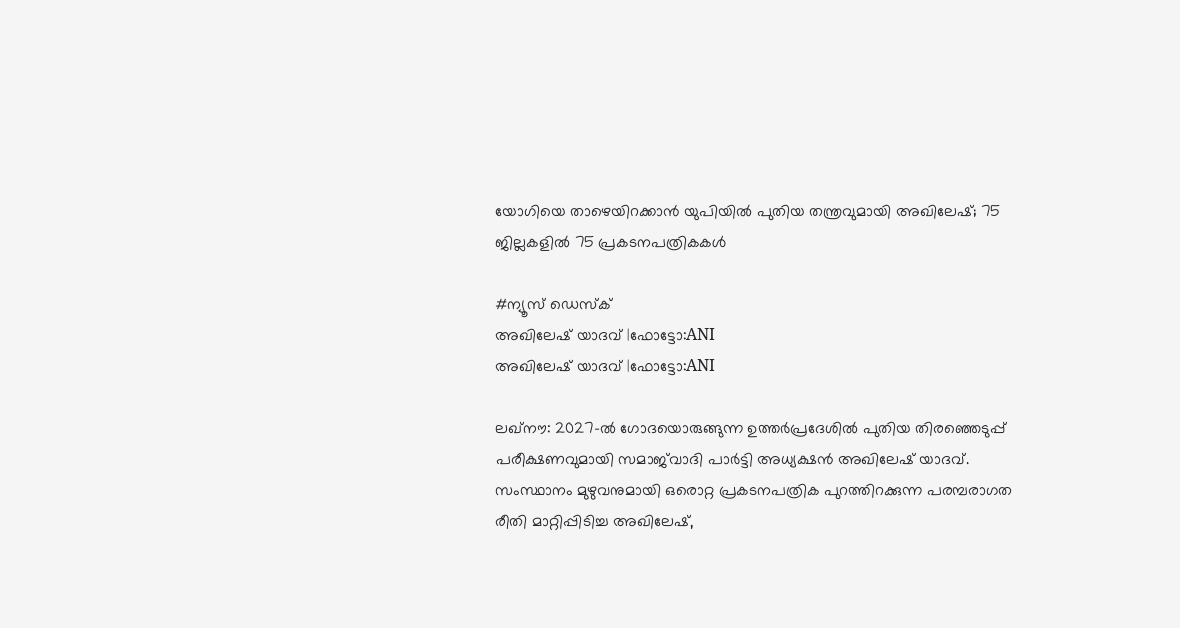യോഗിയെ താഴെയിറക്കാൻ യുപിയിൽ പുതിയ തന്ത്രവുമായി അഖിലേഷ്; 75 ജില്ലകളിൽ 75 പ്രകടനപത്രികകൾ

#ന്യൂസ് ഡെസ്ക്
അഖിലേഷ് യാദവ് |ഫോട്ടോ:ANI
അഖിലേഷ് യാദവ് |ഫോട്ടോ:ANI

ലഖ്‌നൗ: 2027-ൽ ഗോദയൊരുങ്ങുന്ന ഉത്തർപ്രദേശിൽ പുതിയ തിരഞ്ഞെടുപ്പ് പരീക്ഷണവുമായി സമാജ്‌വാദി പാർട്ടി അധ്യക്ഷൻ അഖിലേഷ് യാദവ്. സംസ്ഥാനം മുഴുവനുമായി ഒരൊറ്റ പ്രകടനപത്രിക പുറത്തിറക്കുന്ന പരമ്പരാഗത രീതി മാറ്റിപ്പിടിച്ച അഖിലേഷ്,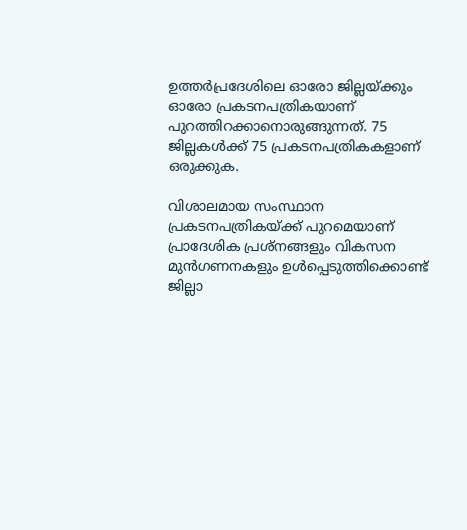ഉത്തർപ്രദേശിലെ ഓരോ ജില്ലയ്ക്കും ഓരോ പ്രകടനപത്രികയാണ് പുറത്തിറക്കാനൊരുങ്ങുന്നത്. 75 ജില്ലകൾക്ക് 75 പ്രകടനപത്രികകളാണ് ഒരുക്കുക.

വിശാലമായ സംസ്ഥാന പ്രകടനപത്രികയ്ക്ക് പുറമെയാണ് പ്രാദേശിക പ്രശ്‌നങ്ങളും വികസന മുൻഗണനകളും ഉൾപ്പെടുത്തിക്കൊണ്ട് ജില്ലാ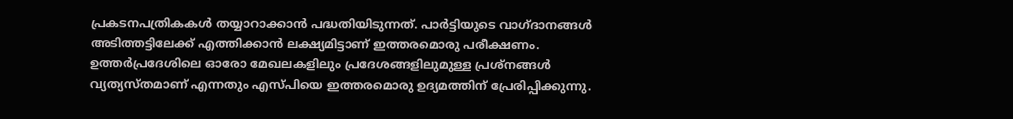പ്രകടനപത്രികകൾ തയ്യാറാക്കാൻ പദ്ധതിയിടുന്നത്. പാർട്ടിയുടെ വാഗ്ദാനങ്ങൾ അടിത്തട്ടിലേക്ക് എത്തിക്കാൻ ലക്ഷ്യമിട്ടാണ് ഇത്തരമൊരു പരീക്ഷണം. ഉത്തർപ്രദേശിലെ ഓരോ മേഖലകളിലും പ്രദേശങ്ങളിലുമുള്ള പ്രശ്‌നങ്ങൾ വ്യത്യസ്തമാണ് എന്നതും എസ്പിയെ ഇത്തരമൊരു ഉദ്യമത്തിന് പ്രേരിപ്പിക്കുന്നു.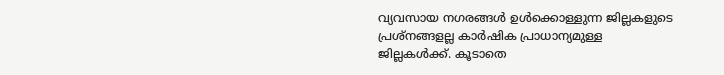വ്യവസായ നഗരങ്ങൾ ഉൾക്കൊള്ളുന്ന ജില്ലകളുടെ പ്രശ്‌നങ്ങളല്ല കാർഷിക പ്രാധാന്യമുള്ള ജില്ലകൾക്ക്. കൂടാതെ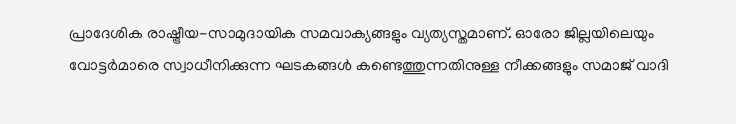പ്രാദേശിക രാഷ്ട്രീയ-സാമുദായിക സമവാക്യങ്ങളും വ്യത്യസ്തമാണ്. ഓരോ ജില്ലയിലെയും വോട്ടർമാരെ സ്വാധീനിക്കുന്ന ഘടകങ്ങൾ കണ്ടെത്തുന്നതിനുള്ള നീക്കങ്ങളും സമാജ് വാദി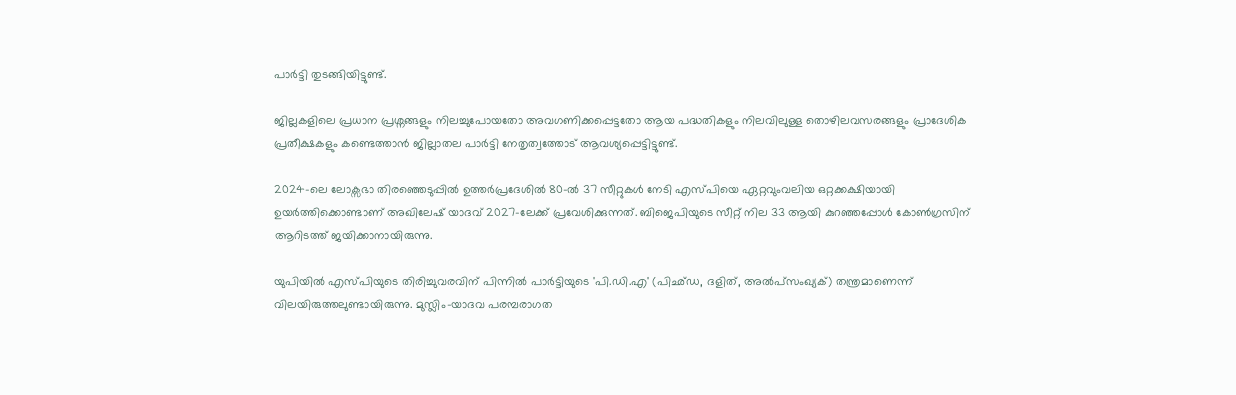പാർട്ടി തുടങ്ങിയിട്ടുണ്ട്.

ജില്ലകളിലെ പ്രധാന പ്രശ്നങ്ങളും നിലച്ചുപോയതോ അവഗണിക്കപ്പെട്ടതോ ആയ പദ്ധതികളും നിലവിലുള്ള തൊഴിലവസരങ്ങളും പ്രാദേശിക പ്രതീക്ഷകളും കണ്ടെത്താൻ ജില്ലാതല പാർട്ടി നേതൃത്വത്തോട് ആവശ്യപ്പെട്ടിട്ടുണ്ട്.

2024-ലെ ലോക്സഭാ തിരഞ്ഞെടുപ്പിൽ ഉത്തർപ്രദേശിൽ 80-ൽ 37 സീറ്റുകൾ നേടി എസ്പിയെ ഏറ്റവുംവലിയ ഒറ്റക്കക്ഷിയായി ഉയർത്തിക്കൊണ്ടാണ് അഖിലേഷ് യാദവ് 2027-ലേക്ക് പ്രവേശിക്കുന്നത്. ബിജെപിയുടെ സീറ്റ് നില 33 ആയി കുറഞ്ഞപ്പോൾ കോൺഗ്രസിന് ആറിടത്ത് ജയിക്കാനായിരുന്നു.

യുപിയിൽ എസ്പിയുടെ തിരിച്ചുവരവിന് പിന്നിൽ പാർട്ടിയുടെ 'പി.ഡി.എ' (പിഛ്ഡ, ദളിത്, അൽപ്‌സംഖ്യക്) തന്ത്രമാണെന്ന് വിലയിരുത്തലുണ്ടായിരുന്നു. മുസ്ലിം-യാദവ പരമ്പരാഗത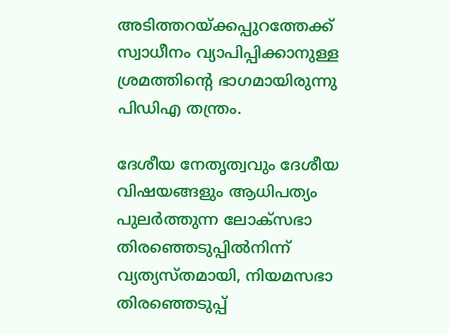അടിത്തറയ്ക്കപ്പുറത്തേക്ക് സ്വാധീനം വ്യാപിപ്പിക്കാനുള്ള ശ്രമത്തിന്റെ ഭാഗമായിരുന്നു പിഡിഎ തന്ത്രം.

ദേശീയ നേതൃത്വവും ദേശീയ വിഷയങ്ങളും ആധിപത്യം പുലർത്തുന്ന ലോക്സഭാ തിരഞ്ഞെടുപ്പിൽനിന്ന് വ്യത്യസ്തമായി, നിയമസഭാ തിരഞ്ഞെടുപ്പ്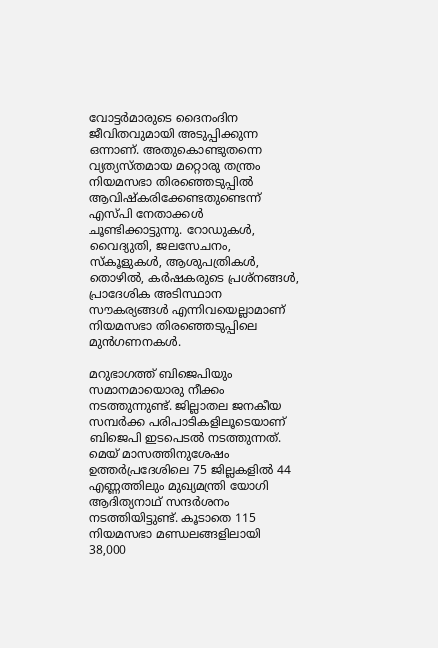വോട്ടർമാരുടെ ദൈനംദിന ജീവിതവുമായി അടുപ്പിക്കുന്ന ഒന്നാണ്. അതുകൊണ്ടുതന്നെ വ്യത്യസ്തമായ മറ്റൊരു തന്ത്രം നിയമസഭാ തിരഞ്ഞെടുപ്പിൽ ആവിഷ്കരിക്കേണ്ടതുണ്ടെന്ന് എസ്പി നേതാക്കൾ ചൂണ്ടിക്കാട്ടുന്നു. റോഡുകൾ, വൈദ്യുതി, ജലസേചനം, സ്കൂളുകൾ, ആശുപത്രികൾ, തൊഴിൽ, കർഷകരുടെ പ്രശ്നങ്ങൾ, പ്രാദേശിക അടിസ്ഥാന സൗകര്യങ്ങൾ എന്നിവയെല്ലാമാണ് നിയമസഭാ തിരഞ്ഞെടുപ്പിലെ മുൻഗണനകൾ.

മറുഭാഗത്ത് ബിജെപിയും സമാനമായൊരു നീക്കം നടത്തുന്നുണ്ട്. ജില്ലാതല ജനകീയ സമ്പർക്ക പരിപാടികളിലൂടെയാണ് ബിജെപി ഇടപെടൽ നടത്തുന്നത്. മെയ് മാസത്തിനുശേഷം ഉത്തർപ്രദേശിലെ 75 ജില്ലകളിൽ 44 എണ്ണത്തിലും മുഖ്യമന്ത്രി യോഗി ആദിത്യനാഥ് സന്ദർശനം നടത്തിയിട്ടുണ്ട്. കൂടാതെ 115 നിയമസഭാ മണ്ഡലങ്ങളിലായി 38,000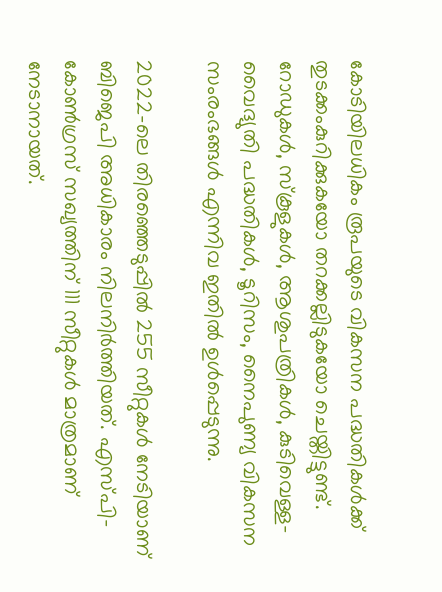കോടിയിലധികം രൂപയുടെ വികസന പദ്ധതികൾക്ക് തുടക്കംകുറിക്കുകയോ തറക്കല്ലിടുകയോ ചെയ്തിട്ടുണ്ട്. റോഡുകൾ, സ്കൂളുകൾ, ആശുപത്രികൾ, കുടിവെള്ള-വൈദ്യുതി പദ്ധതികൾ, ടൂറിസം, നൈപുണ്യ വികസന സംരംഭങ്ങൾ എന്നിവ ഇതിൽ ഉൾപ്പെടുന്നു.

2022-ലെ തിരഞ്ഞെടുപ്പിൽ 255 സീറ്റുകൾ നേടിയാണ് ബിജെപി അധികാരം നിലനിർത്തിയത്. എസ്പി-കോൺഗ്രസ് സഖ്യത്തിന് 111 സീറ്റുകൾ മാത്രമാണ് നേടാനായത്.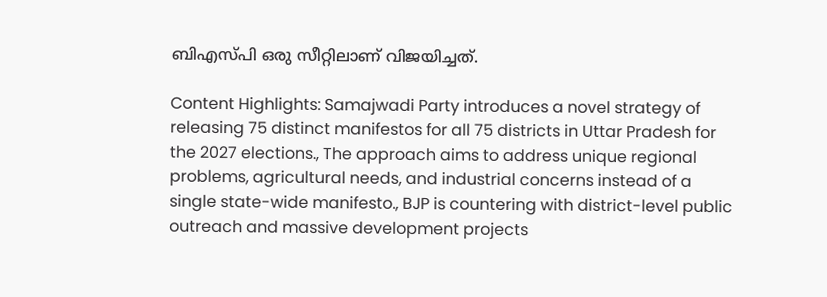ബിഎസ്പി ഒരു സീറ്റിലാണ് വിജയിച്ചത്.

Content Highlights: Samajwadi Party introduces a novel strategy of releasing 75 distinct manifestos for all 75 districts in Uttar Pradesh for the 2027 elections., The approach aims to address unique regional problems, agricultural needs, and industrial concerns instead of a single state-wide manifesto., BJP is countering with district-level public outreach and massive development projects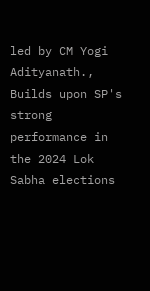led by CM Yogi Adityanath., Builds upon SP's strong performance in the 2024 Lok Sabha elections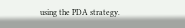using the PDA strategy.